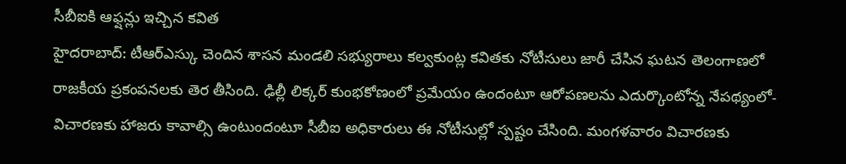సీబీఐకి ఆఫ్షన్లు ఇచ్చిన కవిత
హైదరాబాద్: టీఆర్ఎస్కు చెందిన శాసన మండలి సభ్యురాలు కల్వకుంట్ల కవితకు నోటీసులు జారీ చేసిన ఘటన తెలంగాణలో రాజకీయ ప్రకంపనలకు తెర తీసింది. ఢిల్లీ లిక్కర్ కుంభకోణంలో ప్రమేయం ఉందంటూ ఆరోపణలను ఎదుర్కొంటోన్న నేపథ్యంలో- విచారణకు హాజరు కావాల్సి ఉంటుందంటూ సీబీఐ అధికారులు ఈ నోటీసుల్లో స్పష్టం చేసింది. మంగళవారం విచారణకు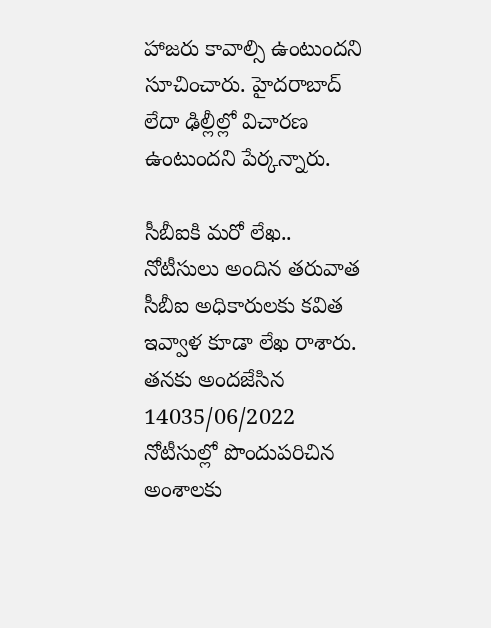హాజరు కావాల్సి ఉంటుందని సూచించారు. హైదరాబాద్ లేదా ఢిల్లీల్లో విచారణ ఉంటుందని పేర్కన్నారు.

సీబీఐకి మరో లేఖ..
నోటీసులు అందిన తరువాత సీబీఐ అధికారులకు కవిత ఇవ్వాళ కూడా లేఖ రాశారు. తనకు అందజేసిన 14035/06/2022 నోటీసుల్లో పొందుపరిచిన అంశాలకు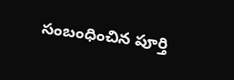సంబంధించిన పూర్తి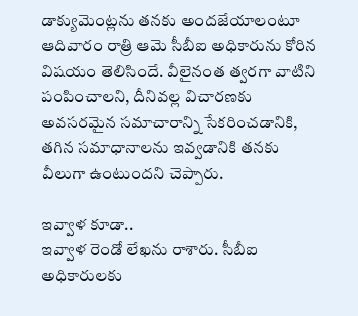డాక్యుమెంట్లను తనకు అందజేయాలంటూ ఆదివారం రాత్రి ఆమె సీబీఐ అధికారును కోరిన విషయం తెలిసిందే. వీలైనంత త్వరగా వాటిని పంపించాలని, దీనివల్ల విచారణకు అవసరమైన సమాచారాన్ని సేకరించడానికి, తగిన సమాధానాలను ఇవ్వడానికి తనకు వీలుగా ఉంటుందని చెప్పారు.

ఇవ్వాళ కూడా..
ఇవ్వాళ రెండో లేఖను రాశారు. సీబీఐ అధికారులకు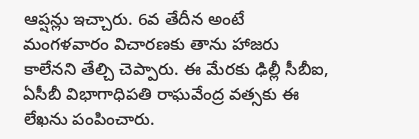ఆప్షన్లు ఇచ్చారు. 6వ తేదీన అంటే మంగళవారం విచారణకు తాను హాజరు కాలేనని తేల్చి చెప్పారు. ఈ మేరకు ఢిల్లీ సీబీఐ, ఏసీబీ విభాగాధిపతి రాఘవేంద్ర వత్సకు ఈ లేఖను పంపించారు.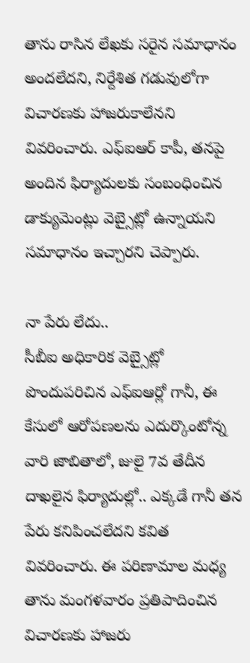తాను రాసిన లేఖకు సరైన సమాధానం అందలేదని, నిర్దేశిత గడువులోగా విచారణకు హాజరుకాలేనని వివరించారు. ఎఫ్ఐఆర్ కాపీ, తనపై అందిన ఫిర్యాదులకు సంబంధించిన డాక్యుమెంట్లు వెబ్సైట్లో ఉన్నాయని సమాధానం ఇచ్చారని చెప్పారు.

నా పేరు లేదు..
సీబీఐ అధికారిక వెబ్సైట్లో పొందుపరిచిన ఎఫ్ఐఆర్లో గానీ, ఈ కేసులో ఆరోపణలను ఎదుర్కొంటోన్న వారి జాబితాలో, జులై 7వ తేదీన దాఖలైన ఫిర్యాదుల్లో.. ఎక్కడే గానీ తన పేరు కనిపించలేదని కవిత వివరించారు. ఈ పరిణామాల మధ్య తాను మంగళవారం ప్రతిపాదించిన విచారణకు హాజరు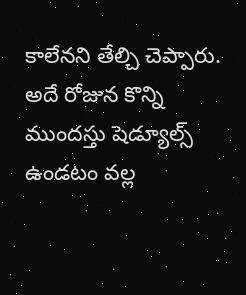కాలేనని తేల్చి చెప్పారు. అదే రోజున కొన్ని ముందస్తు షెడ్యూల్స్ ఉండటం వల్ల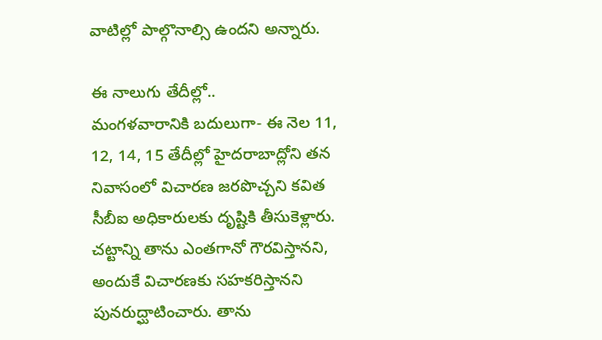వాటిల్లో పాల్గొనాల్సి ఉందని అన్నారు.

ఈ నాలుగు తేదీల్లో..
మంగళవారానికి బదులుగా- ఈ నెల 11, 12, 14, 15 తేదీల్లో హైదరాబాద్లోని తన నివాసంలో విచారణ జరపొచ్చని కవిత సీబీఐ అధికారులకు దృష్టికి తీసుకెళ్లారు. చట్టాన్ని తాను ఎంతగానో గౌరవిస్తానని, అందుకే విచారణకు సహకరిస్తానని పునరుద్ఘాటించారు. తాను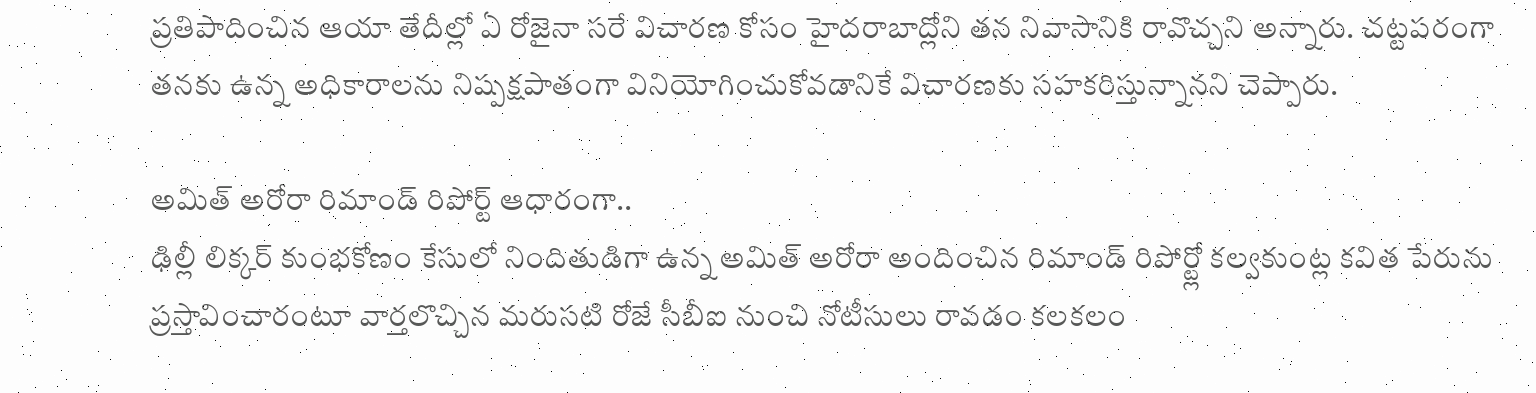ప్రతిపాదించిన ఆయా తేదీల్లో ఏ రోజైనా సరే విచారణ కోసం హైదరాబాద్లోని తన నివాసానికి రావొచ్చని అన్నారు. చట్టపరంగా తనకు ఉన్న అధికారాలను నిష్పక్షపాతంగా వినియోగించుకోవడానికే విచారణకు సహకరిస్తున్నానని చెప్పారు.

అమిత్ అరోరా రిమాండ్ రిపోర్ట్ ఆధారంగా..
ఢిల్లీ లిక్కర్ కుంభకోణం కేసులో నిందితుడిగా ఉన్న అమిత్ అరోరా అందించిన రిమాండ్ రిపోర్ట్లో కల్వకుంట్ల కవిత పేరును ప్రస్తావించారంటూ వార్తలొచ్చిన మరుసటి రోజే సీబీఐ నుంచి నోటీసులు రావడం కలకలం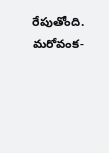రేపుతోంది. మరోవంక-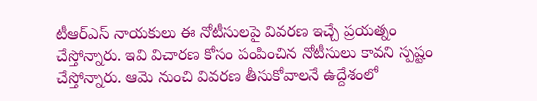టీఆర్ఎస్ నాయకులు ఈ నోటీసులపై వివరణ ఇచ్చే ప్రయత్నం చేస్తోన్నారు. ఇవి విచారణ కోసం పంపించిన నోటీసులు కావని స్పష్టం చేస్తోన్నారు. ఆమె నుంచి వివరణ తీసుకోవాలనే ఉద్దేశంలో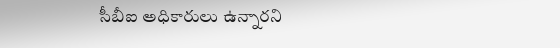సీబీఐ అధికారులు ఉన్నారని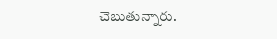చెబుతున్నారు.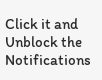Click it and Unblock the Notifications